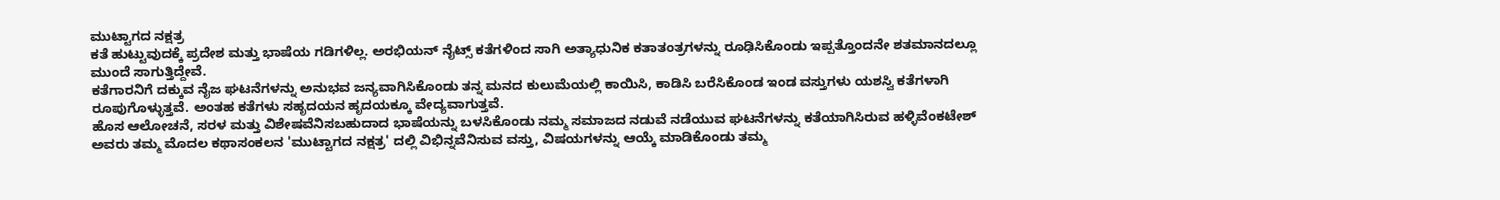ಮುಟ್ಟಾಗದ ನಕ್ಷತ್ರ
ಕತೆ ಹುಟ್ಟುವುದಕ್ಕೆ ಪ್ರದೇಶ ಮತ್ತು ಭಾಷೆಯ ಗಡಿಗಳಿಲ್ಲ. ಅರಭಿಯನ್ ನೈಟ್ಸ್ ಕತೆಗಳಿಂದ ಸಾಗಿ ಅತ್ಯಾಧುನಿಕ ಕತಾತಂತ್ರಗಳನ್ನು ರೂಢಿಸಿಕೊಂಡು ಇಪ್ಪತ್ತೊಂದನೇ ಶತಮಾನದಲ್ಲೂ ಮುಂದೆ ಸಾಗುತ್ತಿದ್ದೇವೆ.
ಕತೆಗಾರನಿಗೆ ದಕ್ಕುವ ನೈಜ ಘಟನೆಗಳನ್ನು ಅನುಭವ ಜನ್ಯವಾಗಿಸಿಕೊಂಡು ತನ್ನ ಮನದ ಕುಲುಮೆಯಲ್ಲಿ ಕಾಯಿಸಿ, ಕಾಡಿಸಿ ಬರೆಸಿಕೊಂಡ ಇಂಡ ವಸ್ತುಗಳು ಯಶಸ್ವಿ ಕತೆಗಳಾಗಿ ರೂಪುಗೊಳ್ಳುತ್ತವೆ. ಅಂತಹ ಕತೆಗಳು ಸಹೃದಯನ ಹೃದಯಕ್ಕೂ ವೇದ್ಯವಾಗುತ್ತವೆ.
ಹೊಸ ಆಲೋಚನೆ, ಸರಳ ಮತ್ತು ವಿಶೇಷವೆನಿಸಬಹುದಾದ ಭಾಷೆಯನ್ನು ಬಳಸಿಕೊಂಡು ನಮ್ಮ ಸಮಾಜದ ನಡುವೆ ನಡೆಯುವ ಘಟನೆಗಳನ್ನು ಕತೆಯಾಗಿಸಿರುವ ಹಳ್ಳಿವೆಂಕಟೇಶ್ ಅವರು ತಮ್ಮ ಮೊದಲ ಕಥಾಸಂಕಲನ 'ಮುಟ್ಟಾಗದ ನಕ್ಷತ್ರ' ದಲ್ಲಿ ವಿಭಿನ್ನವೆನಿಸುವ ವಸ್ತು, ವಿಷಯಗಳನ್ನು ಆಯ್ಕೆ ಮಾಡಿಕೊಂಡು ತಮ್ಮ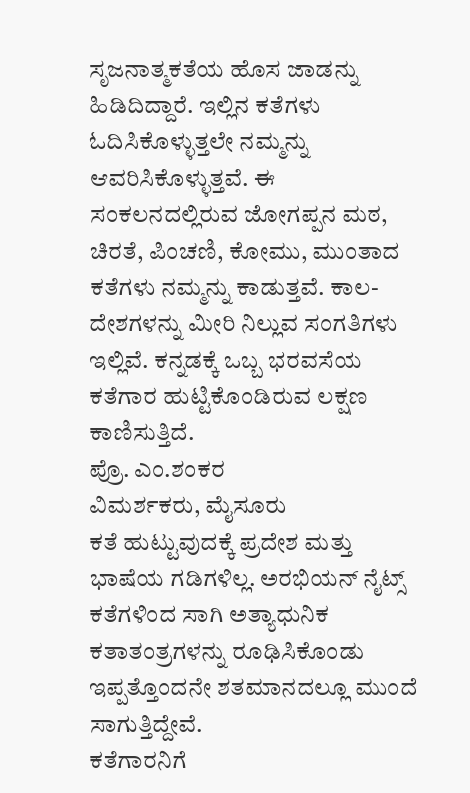ಸೃಜನಾತ್ಮಕತೆಯ ಹೊಸ ಜಾಡನ್ನು ಹಿಡಿದಿದ್ದಾರೆ. ಇಲ್ಲಿನ ಕತೆಗಳು ಓದಿಸಿಕೊಳ್ಳುತ್ತಲೇ ನಮ್ಮನ್ನು ಆವರಿಸಿಕೊಳ್ಳುತ್ತವೆ. ಈ ಸಂಕಲನದಲ್ಲಿರುವ ಜೋಗಪ್ಪನ ಮಠ, ಚಿರತೆ, ಪಿಂಚಣಿ, ಕೋಮು, ಮುಂತಾದ ಕತೆಗಳು ನಮ್ಮನ್ನು ಕಾಡುತ್ತವೆ. ಕಾಲ-ದೇಶಗಳನ್ನು ಮೀರಿ ನಿಲ್ಲುವ ಸಂಗತಿಗಳು ಇಲ್ಲಿವೆ. ಕನ್ನಡಕ್ಕೆ ಒಬ್ಬ ಭರವಸೆಯ ಕತೆಗಾರ ಹುಟ್ಟಿಕೊಂಡಿರುವ ಲಕ್ಷಣ ಕಾಣಿಸುತ್ತಿದೆ.
ಪ್ರೊ. ಎಂ.ಶಂಕರ
ವಿಮರ್ಶಕರು, ಮೈಸೂರು
ಕತೆ ಹುಟ್ಟುವುದಕ್ಕೆ ಪ್ರದೇಶ ಮತ್ತು ಭಾಷೆಯ ಗಡಿಗಳಿಲ್ಲ. ಅರಭಿಯನ್ ನೈಟ್ಸ್ ಕತೆಗಳಿಂದ ಸಾಗಿ ಅತ್ಯಾಧುನಿಕ ಕತಾತಂತ್ರಗಳನ್ನು ರೂಢಿಸಿಕೊಂಡು ಇಪ್ಪತ್ತೊಂದನೇ ಶತಮಾನದಲ್ಲೂ ಮುಂದೆ ಸಾಗುತ್ತಿದ್ದೇವೆ.
ಕತೆಗಾರನಿಗೆ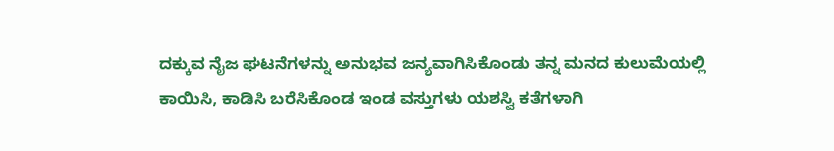ದಕ್ಕುವ ನೈಜ ಘಟನೆಗಳನ್ನು ಅನುಭವ ಜನ್ಯವಾಗಿಸಿಕೊಂಡು ತನ್ನ ಮನದ ಕುಲುಮೆಯಲ್ಲಿ ಕಾಯಿಸಿ, ಕಾಡಿಸಿ ಬರೆಸಿಕೊಂಡ ಇಂಡ ವಸ್ತುಗಳು ಯಶಸ್ವಿ ಕತೆಗಳಾಗಿ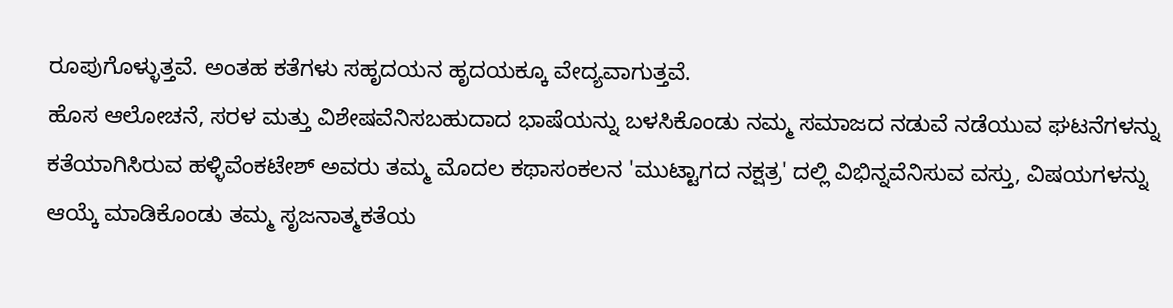ರೂಪುಗೊಳ್ಳುತ್ತವೆ. ಅಂತಹ ಕತೆಗಳು ಸಹೃದಯನ ಹೃದಯಕ್ಕೂ ವೇದ್ಯವಾಗುತ್ತವೆ.
ಹೊಸ ಆಲೋಚನೆ, ಸರಳ ಮತ್ತು ವಿಶೇಷವೆನಿಸಬಹುದಾದ ಭಾಷೆಯನ್ನು ಬಳಸಿಕೊಂಡು ನಮ್ಮ ಸಮಾಜದ ನಡುವೆ ನಡೆಯುವ ಘಟನೆಗಳನ್ನು ಕತೆಯಾಗಿಸಿರುವ ಹಳ್ಳಿವೆಂಕಟೇಶ್ ಅವರು ತಮ್ಮ ಮೊದಲ ಕಥಾಸಂಕಲನ 'ಮುಟ್ಟಾಗದ ನಕ್ಷತ್ರ' ದಲ್ಲಿ ವಿಭಿನ್ನವೆನಿಸುವ ವಸ್ತು, ವಿಷಯಗಳನ್ನು ಆಯ್ಕೆ ಮಾಡಿಕೊಂಡು ತಮ್ಮ ಸೃಜನಾತ್ಮಕತೆಯ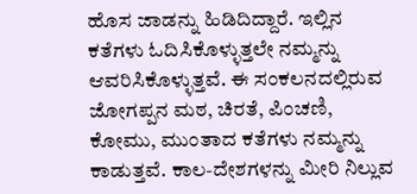ಹೊಸ ಜಾಡನ್ನು ಹಿಡಿದಿದ್ದಾರೆ. ಇಲ್ಲಿನ ಕತೆಗಳು ಓದಿಸಿಕೊಳ್ಳುತ್ತಲೇ ನಮ್ಮನ್ನು ಆವರಿಸಿಕೊಳ್ಳುತ್ತವೆ. ಈ ಸಂಕಲನದಲ್ಲಿರುವ ಜೋಗಪ್ಪನ ಮಠ, ಚಿರತೆ, ಪಿಂಚಣಿ, ಕೋಮು, ಮುಂತಾದ ಕತೆಗಳು ನಮ್ಮನ್ನು ಕಾಡುತ್ತವೆ. ಕಾಲ-ದೇಶಗಳನ್ನು ಮೀರಿ ನಿಲ್ಲುವ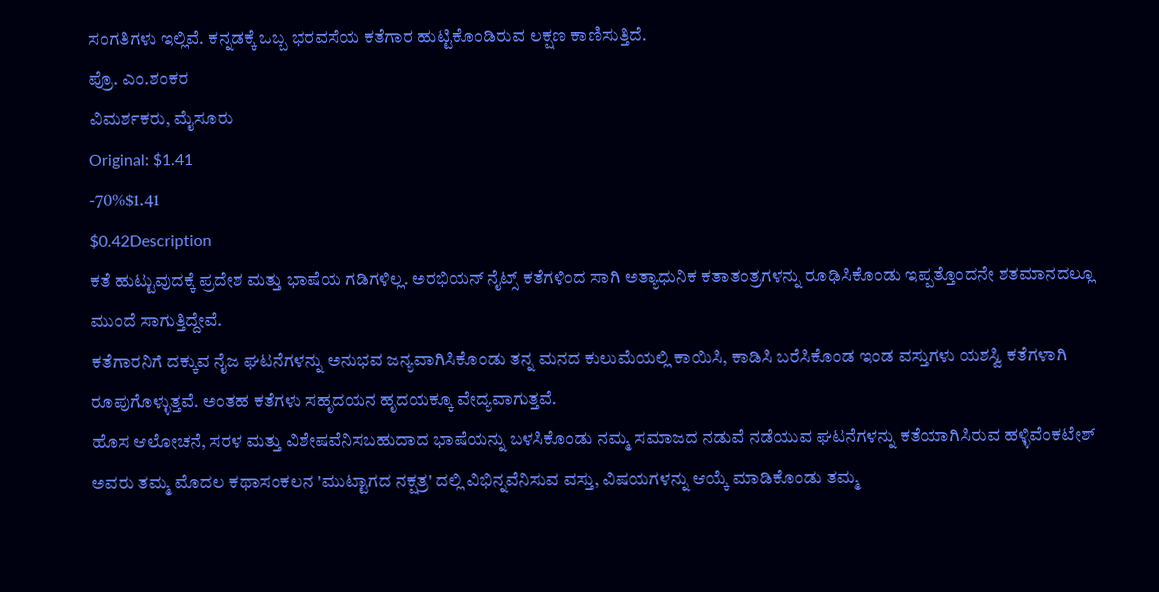ಸಂಗತಿಗಳು ಇಲ್ಲಿವೆ. ಕನ್ನಡಕ್ಕೆ ಒಬ್ಬ ಭರವಸೆಯ ಕತೆಗಾರ ಹುಟ್ಟಿಕೊಂಡಿರುವ ಲಕ್ಷಣ ಕಾಣಿಸುತ್ತಿದೆ.
ಪ್ರೊ. ಎಂ.ಶಂಕರ
ವಿಮರ್ಶಕರು, ಮೈಸೂರು
Original: $1.41
-70%$1.41
$0.42Description
ಕತೆ ಹುಟ್ಟುವುದಕ್ಕೆ ಪ್ರದೇಶ ಮತ್ತು ಭಾಷೆಯ ಗಡಿಗಳಿಲ್ಲ. ಅರಭಿಯನ್ ನೈಟ್ಸ್ ಕತೆಗಳಿಂದ ಸಾಗಿ ಅತ್ಯಾಧುನಿಕ ಕತಾತಂತ್ರಗಳನ್ನು ರೂಢಿಸಿಕೊಂಡು ಇಪ್ಪತ್ತೊಂದನೇ ಶತಮಾನದಲ್ಲೂ ಮುಂದೆ ಸಾಗುತ್ತಿದ್ದೇವೆ.
ಕತೆಗಾರನಿಗೆ ದಕ್ಕುವ ನೈಜ ಘಟನೆಗಳನ್ನು ಅನುಭವ ಜನ್ಯವಾಗಿಸಿಕೊಂಡು ತನ್ನ ಮನದ ಕುಲುಮೆಯಲ್ಲಿ ಕಾಯಿಸಿ, ಕಾಡಿಸಿ ಬರೆಸಿಕೊಂಡ ಇಂಡ ವಸ್ತುಗಳು ಯಶಸ್ವಿ ಕತೆಗಳಾಗಿ ರೂಪುಗೊಳ್ಳುತ್ತವೆ. ಅಂತಹ ಕತೆಗಳು ಸಹೃದಯನ ಹೃದಯಕ್ಕೂ ವೇದ್ಯವಾಗುತ್ತವೆ.
ಹೊಸ ಆಲೋಚನೆ, ಸರಳ ಮತ್ತು ವಿಶೇಷವೆನಿಸಬಹುದಾದ ಭಾಷೆಯನ್ನು ಬಳಸಿಕೊಂಡು ನಮ್ಮ ಸಮಾಜದ ನಡುವೆ ನಡೆಯುವ ಘಟನೆಗಳನ್ನು ಕತೆಯಾಗಿಸಿರುವ ಹಳ್ಳಿವೆಂಕಟೇಶ್ ಅವರು ತಮ್ಮ ಮೊದಲ ಕಥಾಸಂಕಲನ 'ಮುಟ್ಟಾಗದ ನಕ್ಷತ್ರ' ದಲ್ಲಿ ವಿಭಿನ್ನವೆನಿಸುವ ವಸ್ತು, ವಿಷಯಗಳನ್ನು ಆಯ್ಕೆ ಮಾಡಿಕೊಂಡು ತಮ್ಮ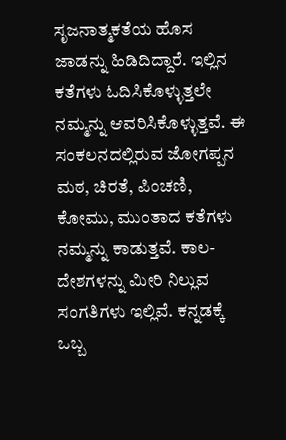ಸೃಜನಾತ್ಮಕತೆಯ ಹೊಸ ಜಾಡನ್ನು ಹಿಡಿದಿದ್ದಾರೆ. ಇಲ್ಲಿನ ಕತೆಗಳು ಓದಿಸಿಕೊಳ್ಳುತ್ತಲೇ ನಮ್ಮನ್ನು ಆವರಿಸಿಕೊಳ್ಳುತ್ತವೆ. ಈ ಸಂಕಲನದಲ್ಲಿರುವ ಜೋಗಪ್ಪನ ಮಠ, ಚಿರತೆ, ಪಿಂಚಣಿ, ಕೋಮು, ಮುಂತಾದ ಕತೆಗಳು ನಮ್ಮನ್ನು ಕಾಡುತ್ತವೆ. ಕಾಲ-ದೇಶಗಳನ್ನು ಮೀರಿ ನಿಲ್ಲುವ ಸಂಗತಿಗಳು ಇಲ್ಲಿವೆ. ಕನ್ನಡಕ್ಕೆ ಒಬ್ಬ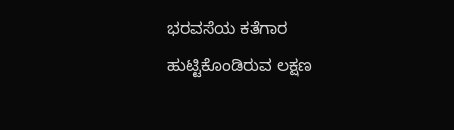ಭರವಸೆಯ ಕತೆಗಾರ ಹುಟ್ಟಿಕೊಂಡಿರುವ ಲಕ್ಷಣ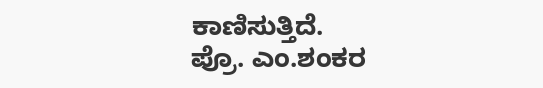ಕಾಣಿಸುತ್ತಿದೆ.
ಪ್ರೊ. ಎಂ.ಶಂಕರ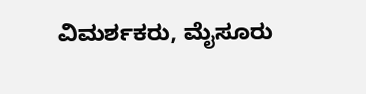ವಿಮರ್ಶಕರು, ಮೈಸೂರು